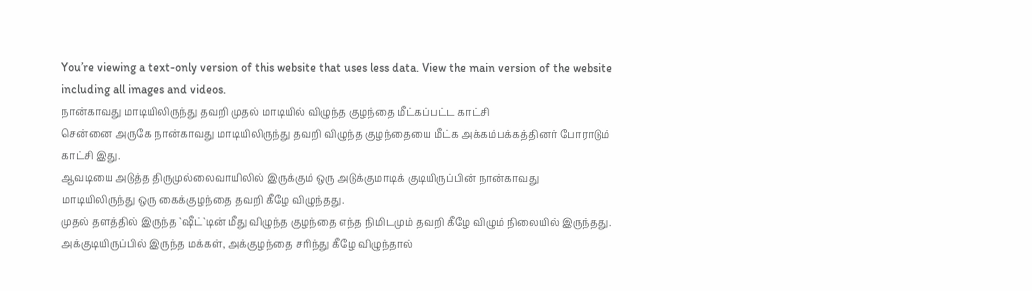You’re viewing a text-only version of this website that uses less data. View the main version of the website including all images and videos.
நான்காவது மாடியிலிருந்து தவறி முதல் மாடியில் விழுந்த குழந்தை மீட்கப்பட்ட காட்சி
சென்னை அருகே நான்காவது மாடியிலிருந்து தவறி விழுந்த குழந்தையை மீட்க அக்கம்பக்கத்தினர் போராடும் காட்சி இது.
ஆவடியை அடுத்த திருமுல்லைவாயிலில் இருக்கும் ஒரு அடுக்குமாடிக் குடியிருப்பின் நான்காவது மாடியிலிருந்து ஒரு கைக்குழந்தை தவறி கீழே விழுந்தது.
முதல் தளத்தில் இருந்த `ஷீட்`டின் மீது விழுந்த குழந்தை எந்த நிமிடமும் தவறி கீழே விழும் நிலையில் இருந்தது.
அக்குடியிருப்பில் இருந்த மக்கள், அக்குழந்தை சரிந்து கீழே விழுந்தால்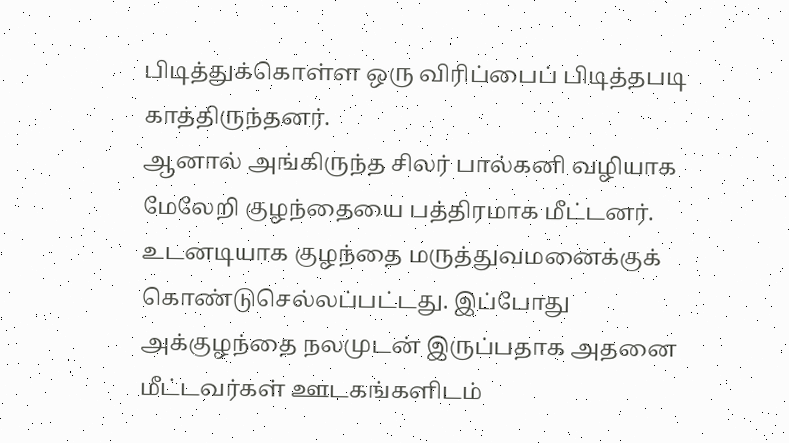பிடித்துக்கொள்ள ஒரு விரிப்பைப் பிடித்தபடி காத்திருந்தனர்.
ஆனால் அங்கிருந்த சிலர் பால்கனி வழியாக மேலேறி குழந்தையை பத்திரமாக மீட்டனர்.
உடனடியாக குழந்தை மருத்துவமனைக்குக் கொண்டுசெல்லப்பட்டது. இப்போது அக்குழந்தை நலமுடன் இருப்பதாக அதனை மீட்டவர்கள் ஊடகங்களிடம்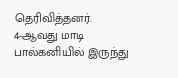தெரிவித்தனர்.
4-ஆவது மாடி பால்கனியில் இருந்து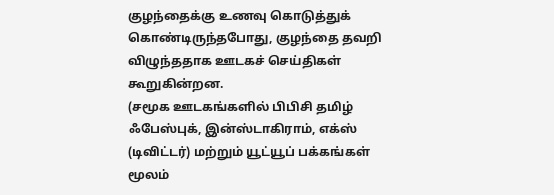குழந்தைக்கு உணவு கொடுத்துக் கொண்டிருந்தபோது, குழந்தை தவறி விழுந்ததாக ஊடகச் செய்திகள் கூறுகின்றன.
(சமூக ஊடகங்களில் பிபிசி தமிழ் ஃபேஸ்புக், இன்ஸ்டாகிராம், எக்ஸ் (டிவிட்டர்) மற்றும் யூட்யூப் பக்கங்கள் மூலம்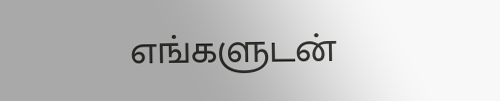எங்களுடன்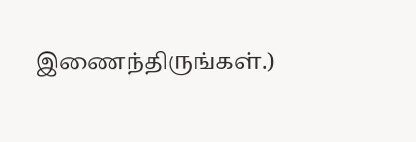இணைந்திருங்கள்.)